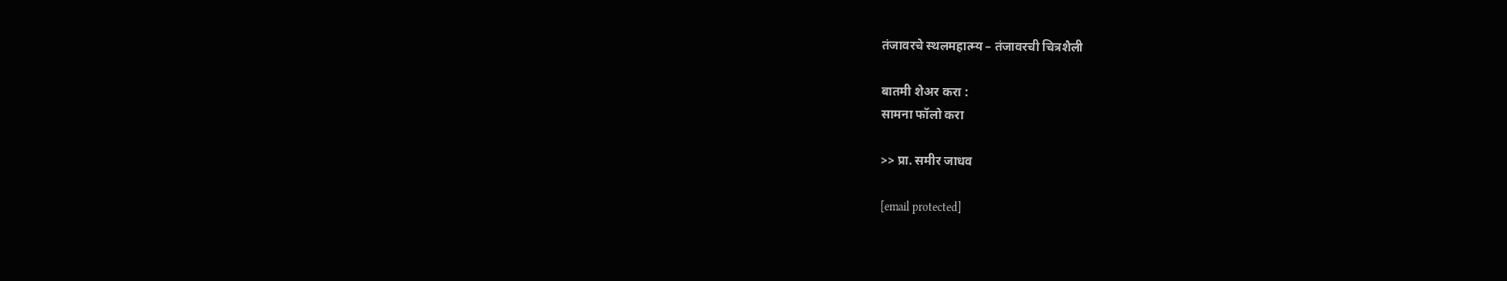तंजावरचे स्थलमहात्म्य – तंजावरची चित्रशैली

बातमी शेअर करा :
सामना फॉलो करा

>> प्रा. समीर जाधव

[email protected]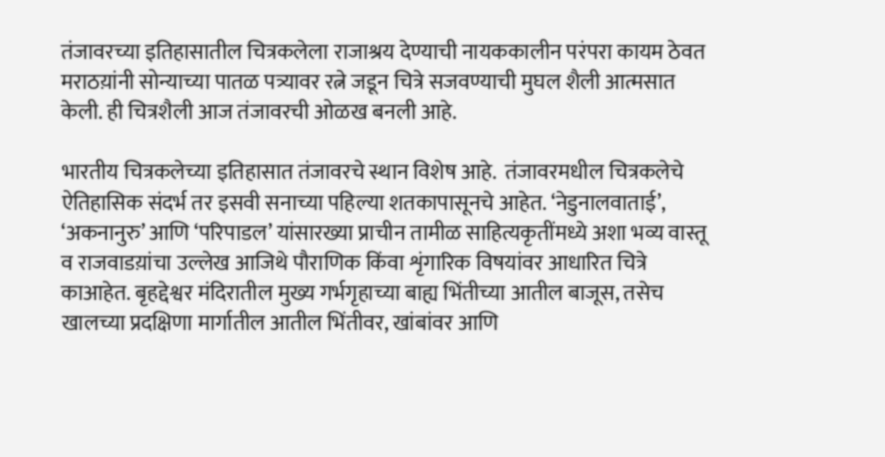तंजावरच्या इतिहासातील चित्रकलेला राजाश्रय देण्याची नायककालीन परंपरा कायम ठेवत मराठय़ांनी सोन्याच्या पातळ पत्र्यावर रत्ने जडून चित्रे सजवण्याची मुघल शैली आत्मसात केली. ही चित्रशैली आज तंजावरची ओळख बनली आहे.

भारतीय चित्रकलेच्या इतिहासात तंजावरचे स्थान विशेष आहे.  तंजावरमधील चित्रकलेचे ऐतिहासिक संदर्भ तर इसवी सनाच्या पहिल्या शतकापासूनचे आहेत. ‘नेडुनालवाताई’, ‘अकनानुरु’ आणि ‘परिपाडल’ यांसारख्या प्राचीन तामीळ साहित्यकृतींमध्ये अशा भव्य वास्तू व राजवाडय़ांचा उल्लेख आजिथे पौराणिक किंवा शृंगारिक विषयांवर आधारित चित्रे काआहेत. बृहद्देश्वर मंदिरातील मुख्य गर्भगृहाच्या बाह्य भिंतीच्या आतील बाजूस, तसेच खालच्या प्रदक्षिणा मार्गातील आतील भिंतीवर, खांबांवर आणि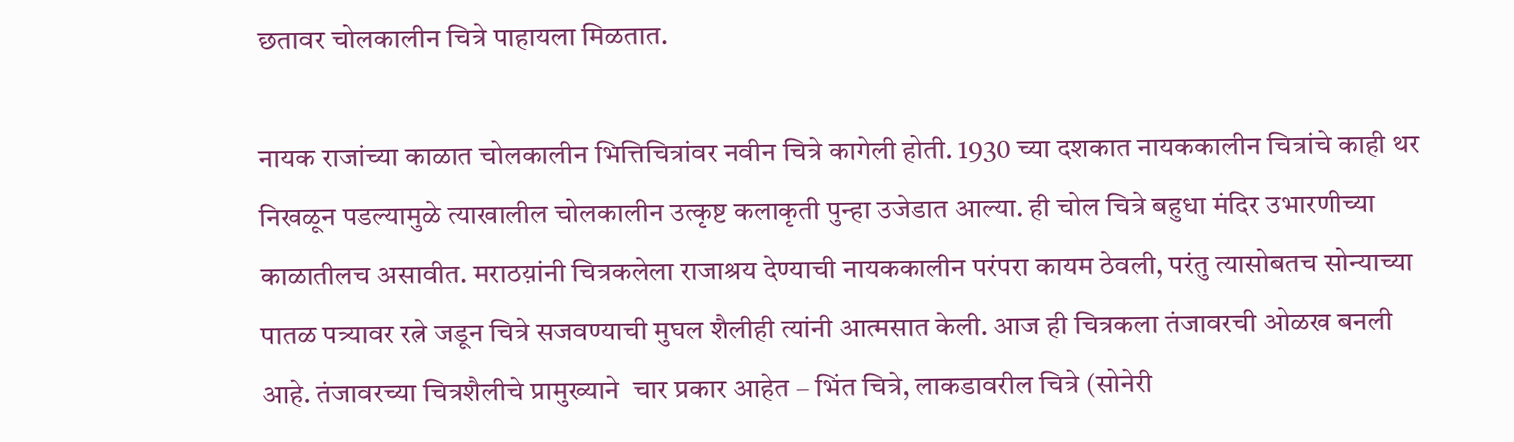छतावर चोलकालीन चित्रे पाहायला मिळतात.

नायक राजांच्या काळात चोलकालीन भित्तिचित्रांवर नवीन चित्रे कागेली होती. 1930 च्या दशकात नायककालीन चित्रांचे काही थर निखळून पडल्यामुळे त्याखालील चोलकालीन उत्कृष्ट कलाकृती पुन्हा उजेडात आल्या. ही चोल चित्रे बहुधा मंदिर उभारणीच्या काळातीलच असावीत. मराठय़ांनी चित्रकलेला राजाश्रय देण्याची नायककालीन परंपरा कायम ठेवली, परंतु त्यासोबतच सोन्याच्या पातळ पत्र्यावर रत्ने जडून चित्रे सजवण्याची मुघल शैलीही त्यांनी आत्मसात केली. आज ही चित्रकला तंजावरची ओळख बनली आहे. तंजावरच्या चित्रशैलीचे प्रामुख्याने  चार प्रकार आहेत – भिंत चित्रे, लाकडावरील चित्रे (सोनेरी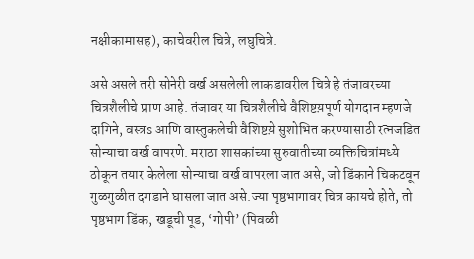नक्षीकामासह), काचेवरील चित्रे, लघुचित्रे.

असे असले तरी सोनेरी वर्ख असलेली लाकडावरील चित्रे हे तंजावरच्या चित्रशैलीचे प्राण आहे. तंजावर या चित्रशैलीचे वैशिष्टय़पूर्ण योगदान म्हणजे दागिने, वस्त्रs आणि वास्तुकलेची वैशिष्टय़े सुशोभित करण्यासाठी रत्नजडित सोन्याचा वर्ख वापरणे. मराठा शासकांच्या सुरुवातीच्या व्यक्तिचित्रांमध्ये ठोकून तयार केलेला सोन्याचा वर्ख वापरला जात असे, जो डिंकाने चिकटवून गुळगुळीत दगडाने घासला जात असे.ज्या पृष्ठभागावर चित्र कायचे होते, तो पृष्ठभाग डिंक, खडूची पूड, ‘गोपी’ (पिवळी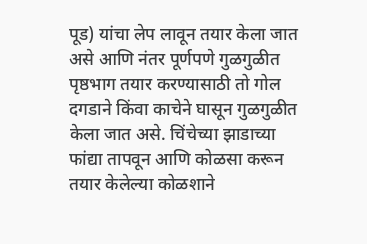पूड) यांचा लेप लावून तयार केला जात असे आणि नंतर पूर्णपणे गुळगुळीत पृष्ठभाग तयार करण्यासाठी तो गोल दगडाने किंवा काचेने घासून गुळगुळीत केला जात असे. चिंचेच्या झाडाच्या फांद्या तापवून आणि कोळसा करून तयार केलेल्या कोळशाने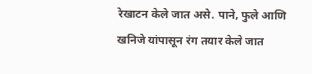रेखाटन केले जात असे. पाने, फुले आणि खनिजे यांपासून रंग तयार केले जात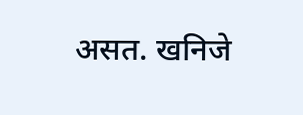असत. खनिजे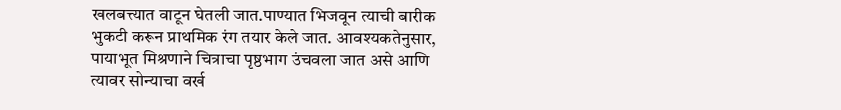खलबत्त्यात वाटून घेतली जात.पाण्यात भिजवून त्याची बारीक भुकटी करून प्राथमिक रंग तयार केले जात. आवश्यकतेनुसार, पायाभूत मिश्रणाने चित्राचा पृष्ठभाग उंचवला जात असे आणि त्यावर सोन्याचा वर्ख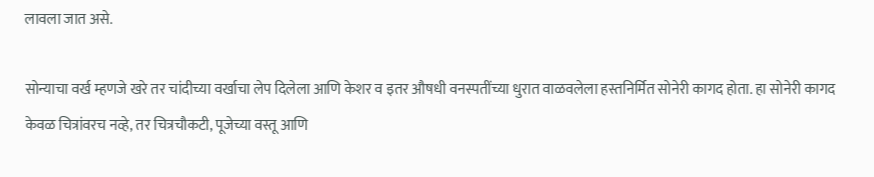लावला जात असे.

सोन्याचा वर्ख म्हणजे खरे तर चांदीच्या वर्खाचा लेप दिलेला आणि केशर व इतर औषधी वनस्पतींच्या धुरात वाळवलेला हस्तनिर्मित सोनेरी कागद होता. हा सोनेरी कागद केवळ चित्रांवरच नव्हे, तर चित्रचौकटी, पूजेच्या वस्तू आणि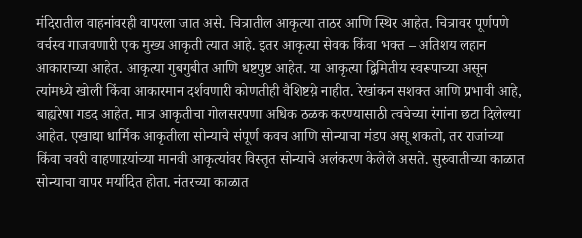मंदिरातील वाहनांवरही वापरला जात असे. चित्रातील आकृत्या ताठर आणि स्थिर आहेत. चित्रावर पूर्णपणे वर्चस्व गाजवणारी एक मुख्य आकृती त्यात आहे. इतर आकृत्या सेवक किंवा भक्त – अतिशय लहान आकाराच्या आहेत. आकृत्या गुबगुबीत आणि धष्टपुष्ट आहेत. या आकृत्या द्विमितीय स्वरूपाच्या असून त्यांमध्ये खोली किंवा आकारमान दर्शवणारी कोणतीही वैशिष्टय़े नाहीत. रेखांकन सशक्त आणि प्रभावी आहे, बाह्यरेषा गडद आहेत. मात्र आकृतीचा गोलसरपणा अधिक ठळक करण्यासाठी त्वचेच्या रंगांना छटा दिलेल्या आहेत. एखाद्या धार्मिक आकृतीला सोन्याचे संपूर्ण कवच आणि सोन्याचा मंडप असू शकतो, तर राजांच्या किंवा चवरी वाहणाऱयांच्या मानवी आकृत्यांवर विस्तृत सोन्याचे अलंकरण केलेले असते. सुरुवातीच्या काळात सोन्याचा वापर मर्यादित होता. नंतरच्या काळात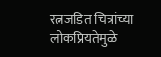रत्नजडित चित्रांच्या लोकप्रियतेमुळे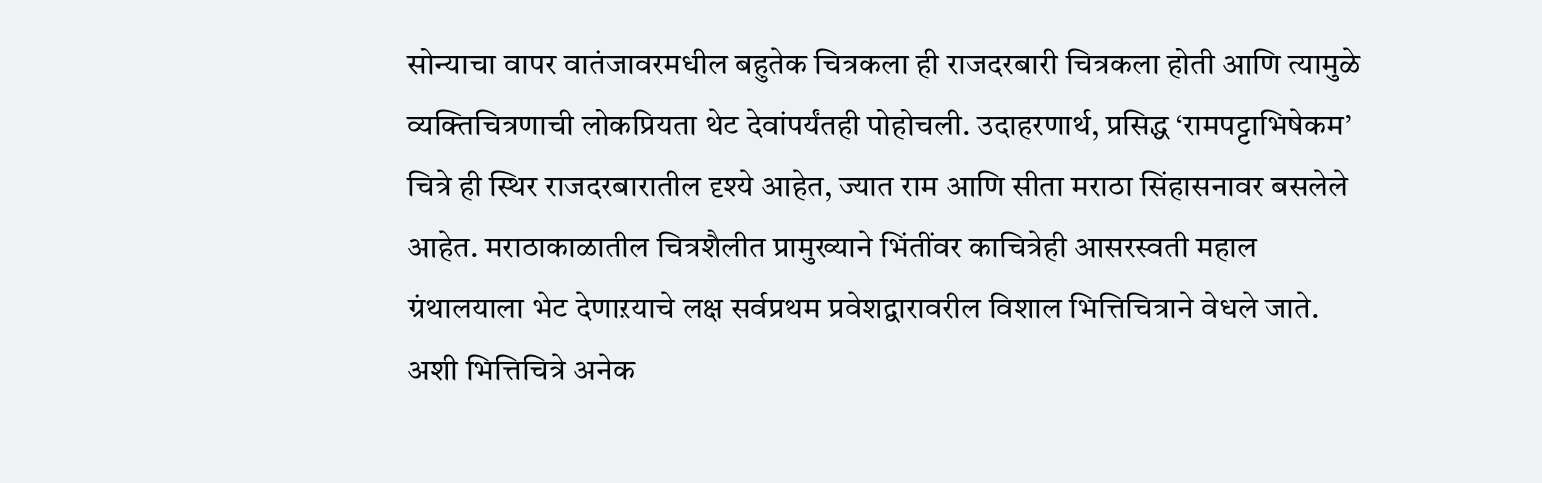सोन्याचा वापर वातंजावरमधील बहुतेक चित्रकला ही राजदरबारी चित्रकला होती आणि त्यामुळे व्यक्तिचित्रणाची लोकप्रियता थेट देवांपर्यंतही पोहोचली. उदाहरणार्थ, प्रसिद्ध ‘रामपट्टाभिषेकम’ चित्रे ही स्थिर राजदरबारातील दृश्ये आहेत, ज्यात राम आणि सीता मराठा सिंहासनावर बसलेले आहेत. मराठाकाळातील चित्रशैलीत प्रामुख्याने भिंतींवर काचित्रेही आसरस्वती महाल ग्रंथालयाला भेट देणाऱयाचे लक्ष सर्वप्रथम प्रवेशद्वारावरील विशाल भित्तिचित्राने वेधले जाते. अशी भित्तिचित्रे अनेक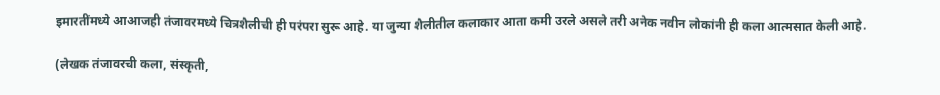इमारतींमध्ये आआजही तंजावरमध्ये चित्रशैलीची ही परंपरा सुरू आहे. या जुन्या शैलीतील कलाकार आता कमी उरले असले तरी अनेक नवीन लोकांनी ही कला आत्मसात केली आहे.

(लेखक तंजावरची कला, संस्कृती,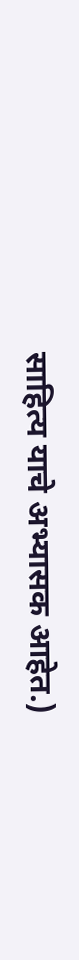साहित्य याचे अभ्यासक आहेत.)